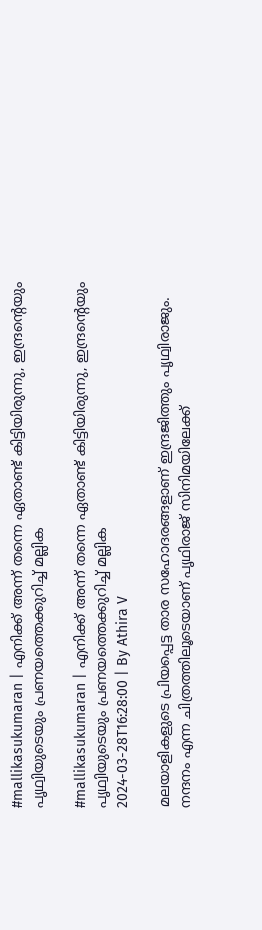#mallikasukumaran | എനിക്ക് അന്ന് തന്നെ ഏതാണ്ട് കിട്ടിയിരുന്നു, ഇന്ദ്രന്റെയും പൃഥ്വിയുടെയും പ്രണയത്തെക്കുറിച്ച് മല്ലിക

#mallikasukumaran | എനിക്ക് അന്ന് തന്നെ ഏതാണ്ട് കിട്ടിയിരുന്നു, ഇന്ദ്രന്റെയും പൃഥ്വിയുടെയും പ്രണയത്തെക്കുറിച്ച് മല്ലിക
2024-03-28T16:28:00 | By Athira V

മലയാളികളുടെ പ്രിയപ്പെട്ട താര സഹോദരങ്ങളാണ് ഇന്ദ്രജിത്തും പൃഥ്വിരാജും. നന്ദനം എന്ന ചിത്രത്തിലൂടെയാണ് പൃഥിരാജ് സിനിമയിലേക്ക്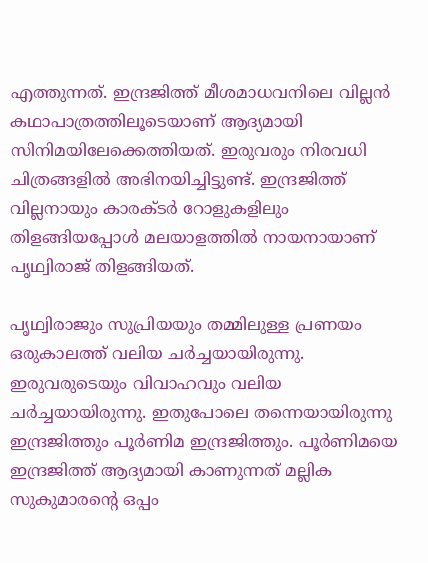എത്തുന്നത്. ഇന്ദ്രജിത്ത് മീശമാധവനിലെ വില്ലന്‍ കഥാപാത്രത്തിലൂടെയാണ് ആദ്യമായി സിനിമയിലേക്കെത്തിയത്. ഇരുവരും നിരവധി ചിത്രങ്ങളില്‍ അഭിനയിച്ചിട്ടുണ്ട്. ഇന്ദ്രജിത്ത് വില്ലനായും കാരക്ടര്‍ റോളുകളിലും തിളങ്ങിയപ്പോള്‍ മലയാളത്തില്‍ നായനായാണ് പൃഥ്വിരാജ് തിളങ്ങിയത്.

പൃഥ്വിരാജും സുപ്രിയയും തമ്മിലുള്ള പ്രണയം ഒരുകാലത്ത് വലിയ ചര്‍ച്ചയായിരുന്നു. ഇരുവരുടെയും വിവാഹവും വലിയ ചര്‍ച്ചയായിരുന്നു. ഇതുപോലെ തന്നെയായിരുന്നു ഇന്ദ്രജിത്തും പൂര്‍ണിമ ഇന്ദ്രജിത്തും. പൂര്‍ണിമയെ ഇന്ദ്രജിത്ത് ആദ്യമായി കാണുന്നത് മല്ലിക സുകുമാരന്റെ ഒപ്പം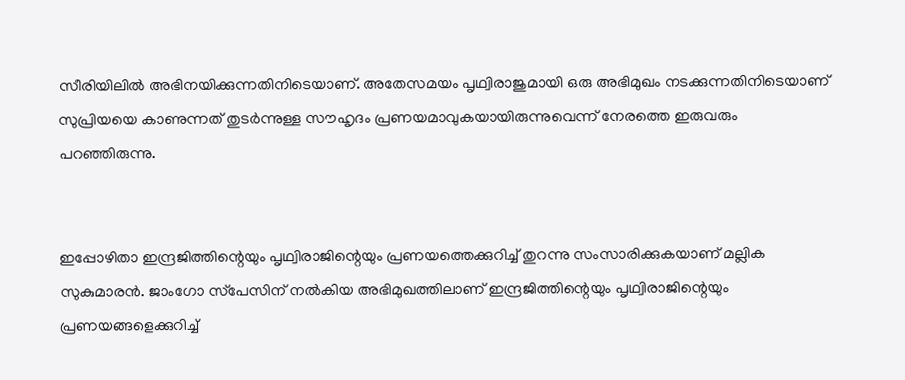സീരിയിലില്‍ അഭിനയിക്കുന്നതിനിടെയാണ്. അതേസമയം പൃഥ്വിരാജുമായി ഒരു അഭിമുഖം നടക്കുന്നതിനിടെയാണ് സുപ്രിയയെ കാണുന്നത് തുടര്‍ന്നുള്ള സൗഹൃദം പ്രണയമാവുകയായിരുന്നുവെന്ന് നേരത്തെ ഇരുവരും പറഞ്ഞിരുന്നു.


ഇപ്പോഴിതാ ഇന്ദ്രജിത്തിന്റെയും പൃഥ്വിരാജിന്റെയും പ്രണയത്തെക്കുറിച്ച് തുറന്നു സംസാരിക്കുകയാണ് മല്ലിക സുകുമാരന്‍. ജാംഗോ സ്‌പേസിന് നല്‍കിയ അഭിമുഖത്തിലാണ് ഇന്ദ്രജിത്തിന്റെയും പൃഥ്വിരാജിന്റെയും പ്രണയങ്ങളെക്കുറിച്ച്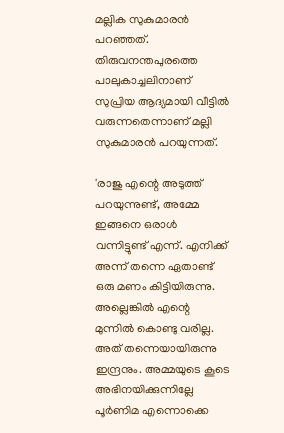മല്ലിക സുകുമാരന്‍ പറഞ്ഞത്. തിരുവനന്തപുരത്തെ പാലുകാച്ചലിനാണ് സുപ്രിയ ആദ്യമായി വീട്ടില്‍ വരുന്നതെന്നാണ് മല്ലി സുകുമാരന്‍ പറയുന്നത്.

'രാജു എന്റെ അടുത്ത് പറയുന്നുണ്ട്, അമ്മേ ഇങ്ങനെ ഒരാള്‍ വന്നിട്ടുണ്ട് എന്ന്. എനിക്ക് അന്ന് തന്നെ ഏതാണ്ട് ഒരു മണം കിട്ടിയിരുന്നു. അല്ലെങ്കില്‍ എന്റെ മുന്നില്‍ കൊണ്ടു വരില്ല. അത് തന്നെയായിരുന്നു ഇന്ദ്രനും. അമ്മയുടെ കൂടെ അഭിനയിക്കുന്നില്ലേ പൂര്‍ണിമ എന്നൊക്കെ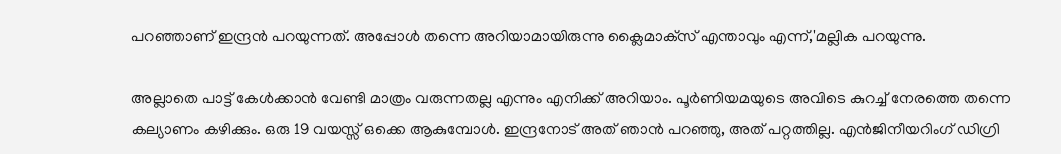പറഞ്ഞാണ് ഇന്ദ്രന്‍ പറയുന്നത്. അപ്പോള്‍ തന്നെ അറിയാമായിരുന്നു ക്ലൈമാക്‌സ് എന്താവും എന്ന്,'മല്ലിക പറയുന്നു.

അല്ലാതെ പാട്ട് കേള്‍ക്കാന്‍ വേണ്ടി മാത്രം വരുന്നതല്ല എന്നും എനിക്ക് അറിയാം. പൂര്‍ണിയമയുടെ അവിടെ കുറച്ച് നേരത്തെ തന്നെ കല്യാണം കഴിക്കും. ഒരു 19 വയസ്സ് ഒക്കെ ആകുമ്പോള്‍. ഇന്ദ്രനോട് അത് ഞാന്‍ പറഞ്ഞു, അത് പറ്റത്തില്ല. എന്‍ജിനീയറിംഗ് ഡിഗ്രി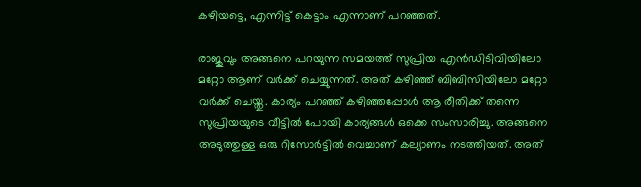കഴിയട്ടെ, എന്നിട്ട് കെട്ടാം എന്നാണ് പറഞ്ഞത്.

രാജുവും അങ്ങനെ പറയുന്ന സമയത്ത് സുപ്രിയ എന്‍ഡിടിവിയിലോ മറ്റോ ആണ് വര്‍ക്ക് ചെയ്യുന്നത്. അത് കഴിഞ്ഞ് ബിബിസിയിലോ മറ്റോ വര്‍ക്ക് ചെയ്തു. കാര്യം പറഞ്ഞ് കഴിഞ്ഞപ്പോള്‍ ആ രീതിക്ക് തന്നെ സുപ്രിയയുടെ വീട്ടില്‍ പോയി കാര്യങ്ങള്‍ ഒക്കെ സംസാരിച്ചു. അങ്ങനെ അടുത്തുള്ള ഒരു റിസോര്‍ട്ടില്‍ വെച്ചാണ് കല്യാണം നടത്തിയത്. അത്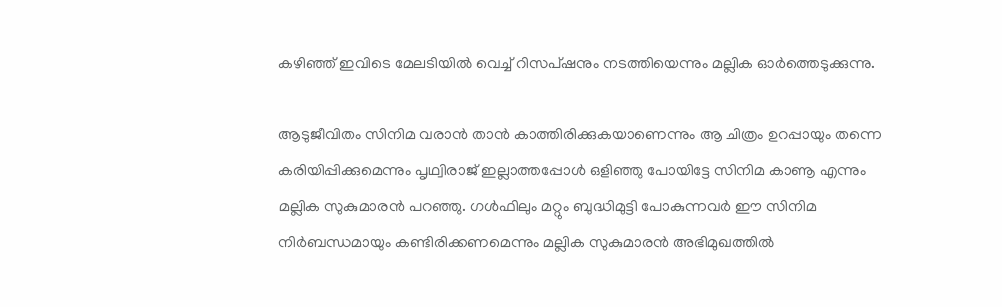കഴിഞ്ഞ് ഇവിടെ മേലടിയില്‍ വെച്ച് റിസപ്ഷനും നടത്തിയെന്നും മല്ലിക ഓര്‍ത്തെടുക്കുന്നു.

ആടുജീവിതം സിനിമ വരാന്‍ താന്‍ കാത്തിരിക്കുകയാണെന്നും ആ ചിത്രം ഉറപ്പായും തന്നെ കരിയിപ്പിക്കുമെന്നും പൃഥ്വിരാജ് ഇല്ലാത്തപ്പോള്‍ ഒളിഞ്ഞു പോയിട്ടേ സിനിമ കാണൂ എന്നും മല്ലിക സുകുമാരന്‍ പറഞ്ഞു. ഗള്‍ഫിലും മറ്റും ബുദ്ധിമുട്ടി പോകുന്നവര്‍ ഈ സിനിമ നിര്‍ബന്ധമായും കണ്ടിരിക്കണമെന്നും മല്ലിക സുകുമാരന്‍ അഭിമുഖത്തില്‍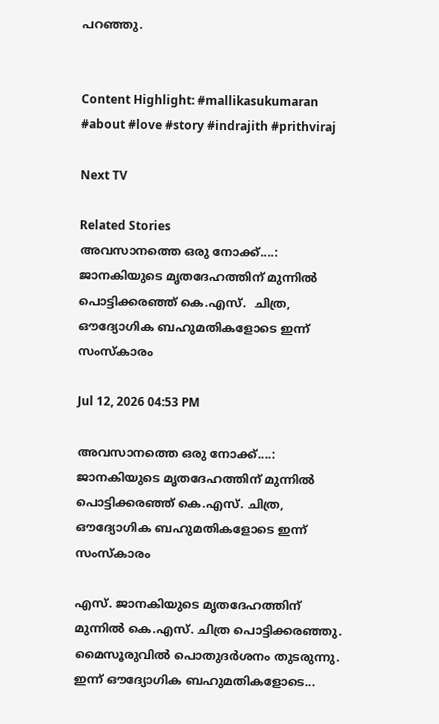പറഞ്ഞു.


Content Highlight: #mallikasukumaran #about #love #story #indrajith #prithviraj

Next TV

Related Stories
അവസാനത്തെ ഒരു നോക്ക്....: ജാനകിയുടെ മൃതദേഹത്തിന് മുന്നിൽ പൊട്ടിക്കരഞ്ഞ് കെ.എസ്.  ചിത്ര, ഔദ്യോഗിക ബഹുമതികളോടെ ഇന്ന് സംസ്കാരം

Jul 12, 2026 04:53 PM

അവസാനത്തെ ഒരു നോക്ക്....: ജാനകിയുടെ മൃതദേഹത്തിന് മുന്നിൽ പൊട്ടിക്കരഞ്ഞ് കെ.എസ്. ചിത്ര, ഔദ്യോഗിക ബഹുമതികളോടെ ഇന്ന് സംസ്കാരം

എസ്. ജാനകിയുടെ മൃതദേഹത്തിന് മുന്നിൽ കെ.എസ്. ചിത്ര പൊട്ടിക്കരഞ്ഞു. മൈസൂരുവിൽ പൊതുദർശനം തുടരുന്നു. ഇന്ന് ഔദ്യോഗിക ബഹുമതികളോടെ...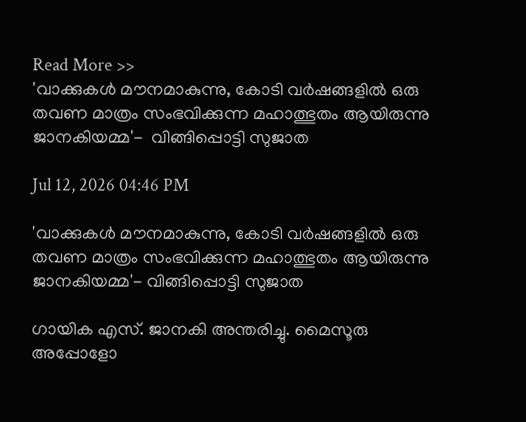Read More >>
'വാക്കുകൾ മൗനമാകുന്നു, കോടി വർഷങ്ങളിൽ ഒരു തവണ മാത്രം സംഭവിക്കുന്ന മഹാത്ഭുതം ആയിരുന്നു ജാനകിയമ്മ'-  വിങ്ങിപ്പൊട്ടി സുജാത

Jul 12, 2026 04:46 PM

'വാക്കുകൾ മൗനമാകുന്നു, കോടി വർഷങ്ങളിൽ ഒരു തവണ മാത്രം സംഭവിക്കുന്ന മഹാത്ഭുതം ആയിരുന്നു ജാനകിയമ്മ'- വിങ്ങിപ്പൊട്ടി സുജാത

ഗായിക എസ്. ജാനകി അന്തരിച്ചു. മൈസൂരു അപ്പോളോ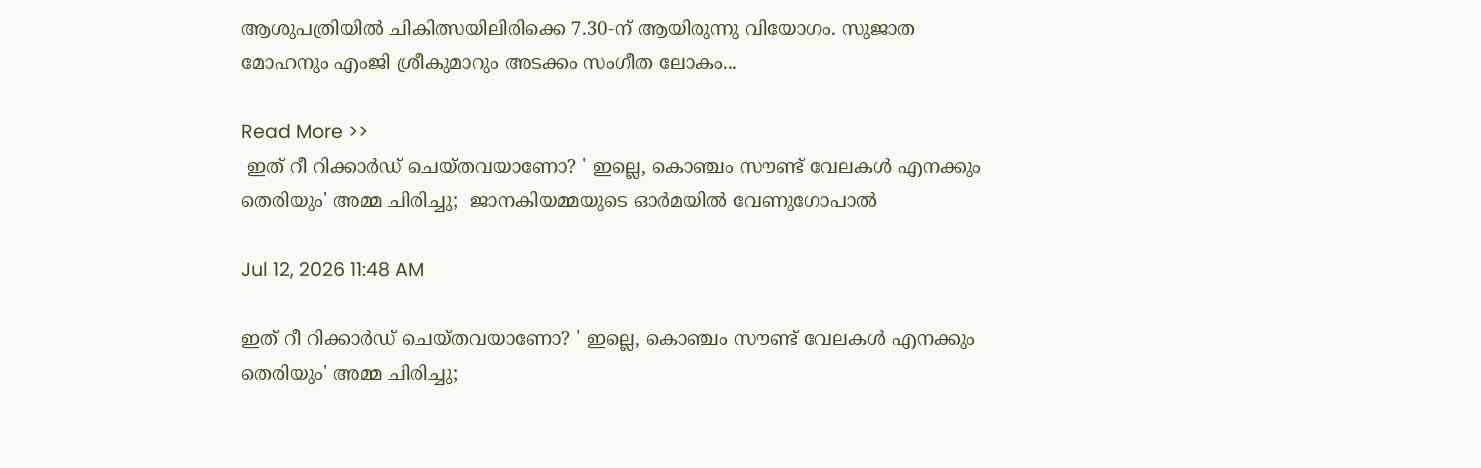ആശുപത്രിയിൽ ചികിത്സയിലിരിക്കെ 7.30-ന് ആയിരുന്നു വിയോഗം. സുജാത മോഹനും എംജി ശ്രീകുമാറും അടക്കം സംഗീത ലോകം...

Read More >>
 ഇത് റീ റിക്കാർഡ് ചെയ്തവയാണോ? ' ഇല്ലെ, കൊഞ്ചം സൗണ്ട് വേലകൾ എനക്കും തെരിയും' അമ്മ ചിരിച്ചു;  ജാനകിയമ്മയുടെ ഓർമയിൽ വേണുഗോപാൽ

Jul 12, 2026 11:48 AM

ഇത് റീ റിക്കാർഡ് ചെയ്തവയാണോ? ' ഇല്ലെ, കൊഞ്ചം സൗണ്ട് വേലകൾ എനക്കും തെരിയും' അമ്മ ചിരിച്ചു;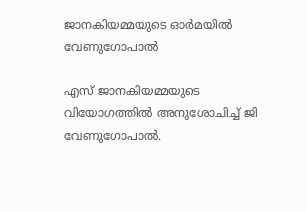ജാനകിയമ്മയുടെ ഓർമയിൽ വേണുഗോപാൽ

എസ് ജാനകിയമ്മയുടെ വിയോഗത്തിൽ അനുശോചിച്ച് ജി വേണുഗോപാൽ.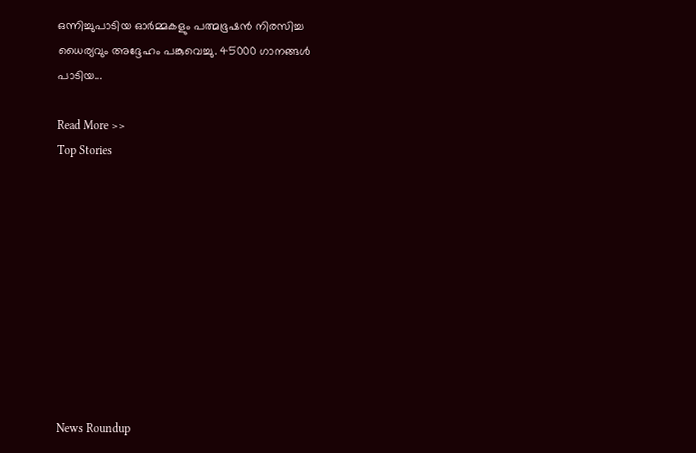ഒന്നിച്ചുപാടിയ ഓർമ്മകളും പത്മഭൂഷൻ നിരസിച്ച ധൈര്യവും അദ്ദേഹം പങ്കുവെച്ചു. 45000 ഗാനങ്ങൾ പാടിയ...

Read More >>
Top Stories










News Roundup